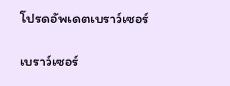โปรดอัพเดตเบราว์เซอร์

เบราว์เซอร์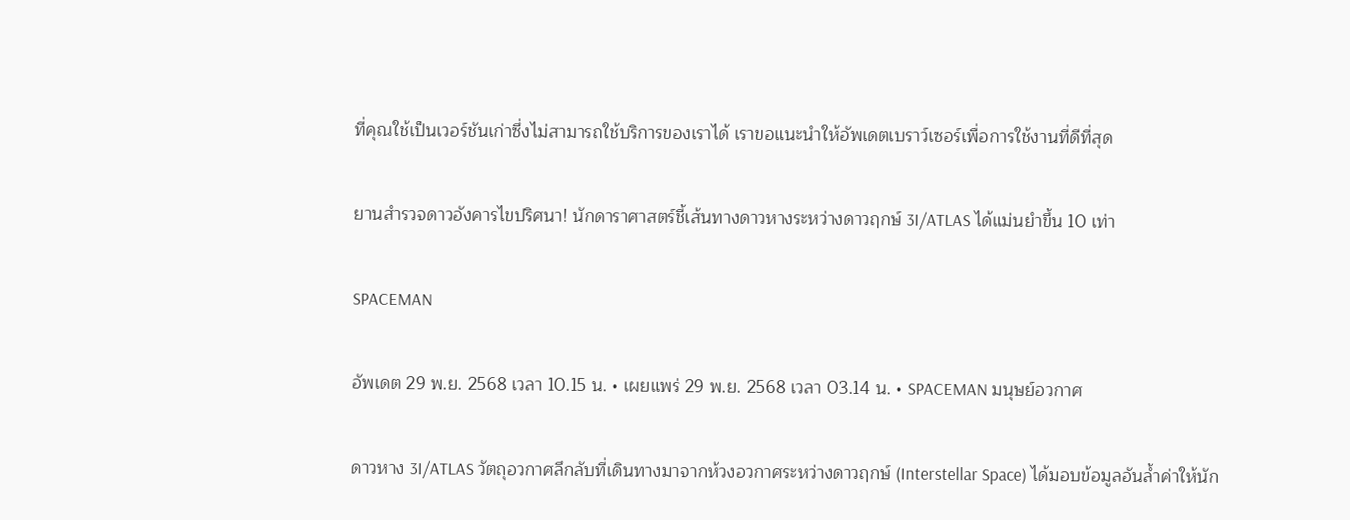ที่คุณใช้เป็นเวอร์ชันเก่าซึ่งไม่สามารถใช้บริการของเราได้ เราขอแนะนำให้อัพเดตเบราว์เซอร์เพื่อการใช้งานที่ดีที่สุด

ยานสำรวจดาวอังคารไขปริศนา! นักดาราศาสตร์ชี้เส้นทางดาวหางระหว่างดาวฤกษ์ 3I/ATLAS ได้แม่นยำขึ้น 10 เท่า

SPACEMAN

อัพเดต 29 พ.ย. 2568 เวลา 10.15 น. • เผยแพร่ 29 พ.ย. 2568 เวลา 03.14 น. • SPACEMAN มนุษย์อวกาศ

ดาวหาง 3I/ATLAS วัตถุอวกาศลึกลับที่เดินทางมาจากห้วงอวกาศระหว่างดาวฤกษ์ (Interstellar Space) ได้มอบข้อมูลอันล้ำค่าให้นัก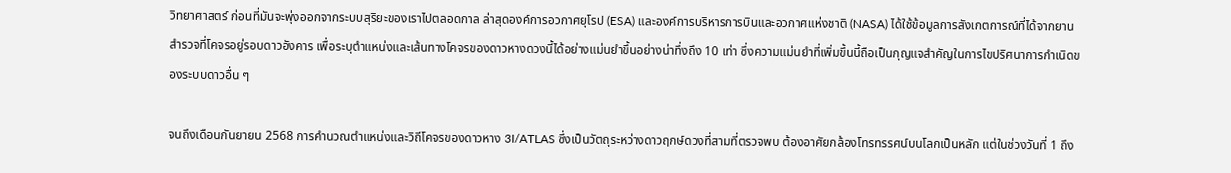วิทยาศาสตร์ ก่อนที่มันจะพุ่งออกจากระบบสุริยะของเราไปตลอดกาล ล่าสุดองค์การอวกาศยุโรป (ESA) และองค์การบริหารการบินและอวกาศแห่งชาติ (NASA) ได้ใช้ข้อมูลการสังเกตการณ์ที่ได้จากยานสำรวจที่โคจรอยู่รอบดาวอังคาร เพื่อระบุตำแหน่งและเส้นทางโคจรของดาวหางดวงนี้ได้อย่างแม่นยำขึ้นอย่างน่าทึ่งถึง 10 เท่า ซึ่งความแม่นยำที่เพิ่มขึ้นนี้ถือเป็นกุญแจสำคัญในการไขปริศนาการกำเนิดของระบบดาวอื่น ๆ

จนถึงเดือนกันยายน 2568 การคำนวณตำแหน่งและวิถีโคจรของดาวหาง 3I/ATLAS ซึ่งเป็นวัตถุระหว่างดาวฤกษ์ดวงที่สามที่ตรวจพบ ต้องอาศัยกล้องโทรทรรศน์บนโลกเป็นหลัก แต่ในช่วงวันที่ 1 ถึง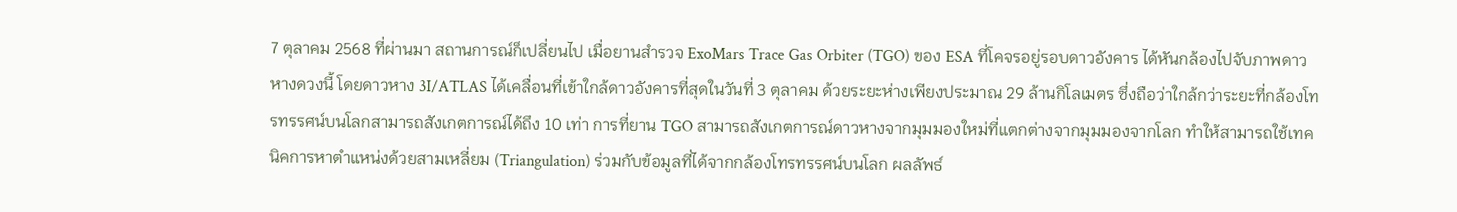7 ตุลาคม 2568 ที่ผ่านมา สถานการณ์ก็เปลี่ยนไป เมื่อยานสำรวจ ExoMars Trace Gas Orbiter (TGO) ของ ESA ที่โคจรอยู่รอบดาวอังคาร ได้หันกล้องไปจับภาพดาวหางดวงนี้ โดยดาวหาง 3I/ATLAS ได้เคลื่อนที่เข้าใกล้ดาวอังคารที่สุดในวันที่ 3 ตุลาคม ด้วยระยะห่างเพียงประมาณ 29 ล้านกิโลเมตร ซึ่งถือว่าใกล้กว่าระยะที่กล้องโทรทรรศน์บนโลกสามารถสังเกตการณ์ได้ถึง 10 เท่า การที่ยาน TGO สามารถสังเกตการณ์ดาวหางจากมุมมองใหม่ที่แตกต่างจากมุมมองจากโลก ทำให้สามารถใช้เทคนิคการหาตำแหน่งด้วยสามเหลี่ยม (Triangulation) ร่วมกับข้อมูลที่ได้จากกล้องโทรทรรศน์บนโลก ผลลัพธ์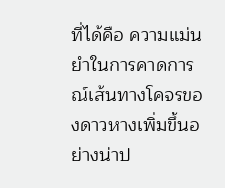ที่ได้คือ ความแม่นยำในการคาดการณ์เส้นทางโคจรของดาวหางเพิ่มขึ้นอย่างน่าป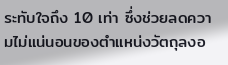ระทับใจถึง 10 เท่า ซึ่งช่วยลดความไม่แน่นอนของตำแหน่งวัตถุลงอ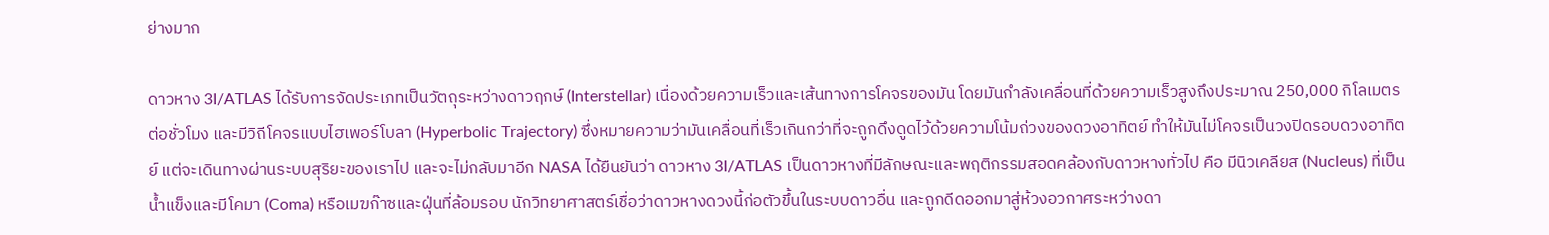ย่างมาก

ดาวหาง 3I/ATLAS ได้รับการจัดประเภทเป็นวัตถุระหว่างดาวฤกษ์ (Interstellar) เนื่องด้วยความเร็วและเส้นทางการโคจรของมัน โดยมันกำลังเคลื่อนที่ด้วยความเร็วสูงถึงประมาณ 250,000 กิโลเมตรต่อชั่วโมง และมีวิถีโคจรแบบไฮเพอร์โบลา (Hyperbolic Trajectory) ซึ่งหมายความว่ามันเคลื่อนที่เร็วเกินกว่าที่จะถูกดึงดูดไว้ด้วยความโน้มถ่วงของดวงอาทิตย์ ทำให้มันไม่โคจรเป็นวงปิดรอบดวงอาทิตย์ แต่จะเดินทางผ่านระบบสุริยะของเราไป และจะไม่กลับมาอีก NASA ได้ยืนยันว่า ดาวหาง 3I/ATLAS เป็นดาวหางที่มีลักษณะและพฤติกรรมสอดคล้องกับดาวหางทั่วไป คือ มีนิวเคลียส (Nucleus) ที่เป็นน้ำแข็งและมีโคมา (Coma) หรือเมฆก๊าซและฝุ่นที่ล้อมรอบ นักวิทยาศาสตร์เชื่อว่าดาวหางดวงนี้ก่อตัวขึ้นในระบบดาวอื่น และถูกดีดออกมาสู่ห้วงอวกาศระหว่างดา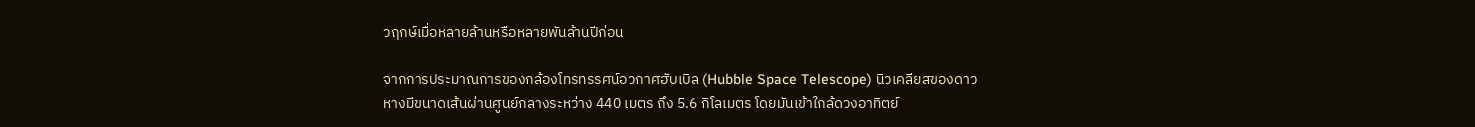วฤกษ์เมื่อหลายล้านหรือหลายพันล้านปีก่อน

จากการประมาณการของกล้องโทรทรรศน์อวกาศฮับเบิล (Hubble Space Telescope) นิวเคลียสของดาวหางมีขนาดเส้นผ่านศูนย์กลางระหว่าง 440 เมตร ถึง 5.6 กิโลเมตร โดยมันเข้าใกล้ดวงอาทิตย์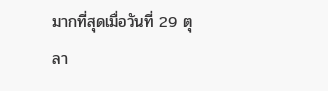มากที่สุดเมื่อวันที่ 29 ตุลา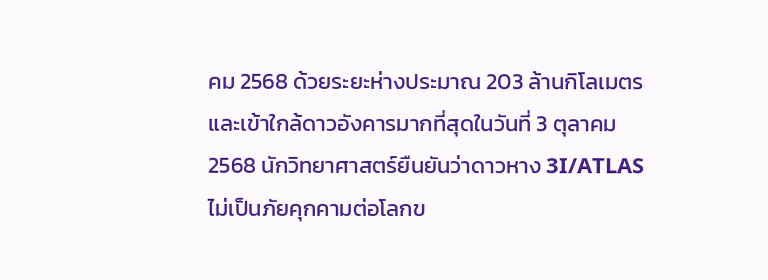คม 2568 ด้วยระยะห่างประมาณ 203 ล้านกิโลเมตร และเข้าใกล้ดาวอังคารมากที่สุดในวันที่ 3 ตุลาคม 2568 นักวิทยาศาสตร์ยืนยันว่าดาวหาง 3I/ATLAS ไม่เป็นภัยคุกคามต่อโลกข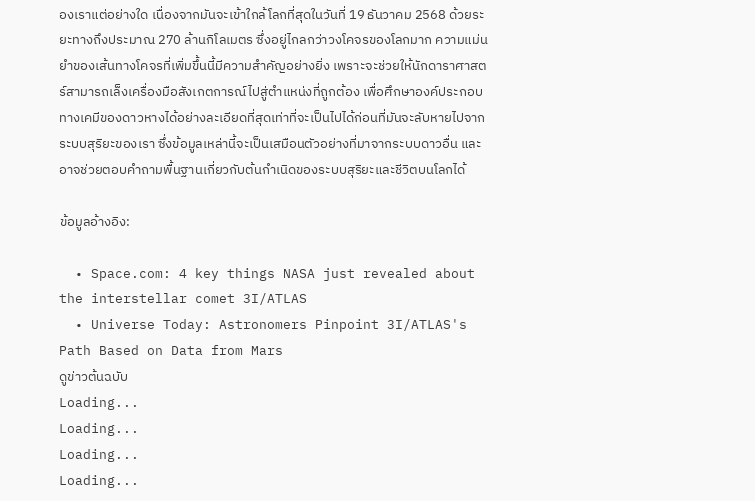องเราแต่อย่างใด เนื่องจากมันจะเข้าใกล้โลกที่สุดในวันที่ 19 ธันวาคม 2568 ด้วยระยะทางถึงประมาณ 270 ล้านกิโลเมตร ซึ่งอยู่ไกลกว่าวงโคจรของโลกมาก ความแม่นยำของเส้นทางโคจรที่เพิ่มขึ้นนี้มีความสำคัญอย่างยิ่ง เพราะจะช่วยให้นักดาราศาสตร์สามารถเล็งเครื่องมือสังเกตการณ์ไปสู่ตำแหน่งที่ถูกต้อง เพื่อศึกษาองค์ประกอบทางเคมีของดาวหางได้อย่างละเอียดที่สุดเท่าที่จะเป็นไปได้ก่อนที่มันจะลับหายไปจากระบบสุริยะของเรา ซึ่งข้อมูลเหล่านี้จะเป็นเสมือนตัวอย่างที่มาจากระบบดาวอื่น และอาจช่วยตอบคำถามพื้นฐานเกี่ยวกับต้นกำเนิดของระบบสุริยะและชีวิตบนโลกได้

ข้อมูลอ้างอิง:

  • Space.com: 4 key things NASA just revealed about the interstellar comet 3I/ATLAS
  • Universe Today: Astronomers Pinpoint 3I/ATLAS's Path Based on Data from Mars
ดูข่าวต้นฉบับ
Loading...
Loading...
Loading...
Loading...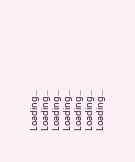Loading...
Loading...
Loading...
Loading...
Loading...
Loading...
Loading...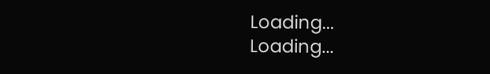Loading...
Loading...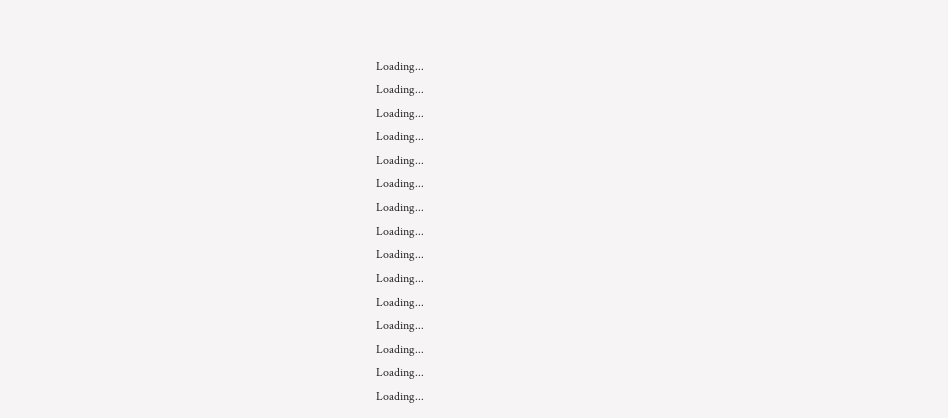Loading...
Loading...
Loading...
Loading...
Loading...
Loading...
Loading...
Loading...
Loading...
Loading...
Loading...
Loading...
Loading...
Loading...
Loading...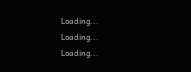Loading...
Loading...
Loading...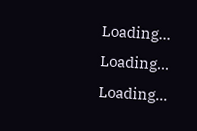Loading...
Loading...
Loading...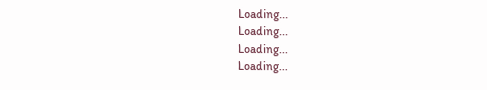Loading...
Loading...
Loading...
Loading...